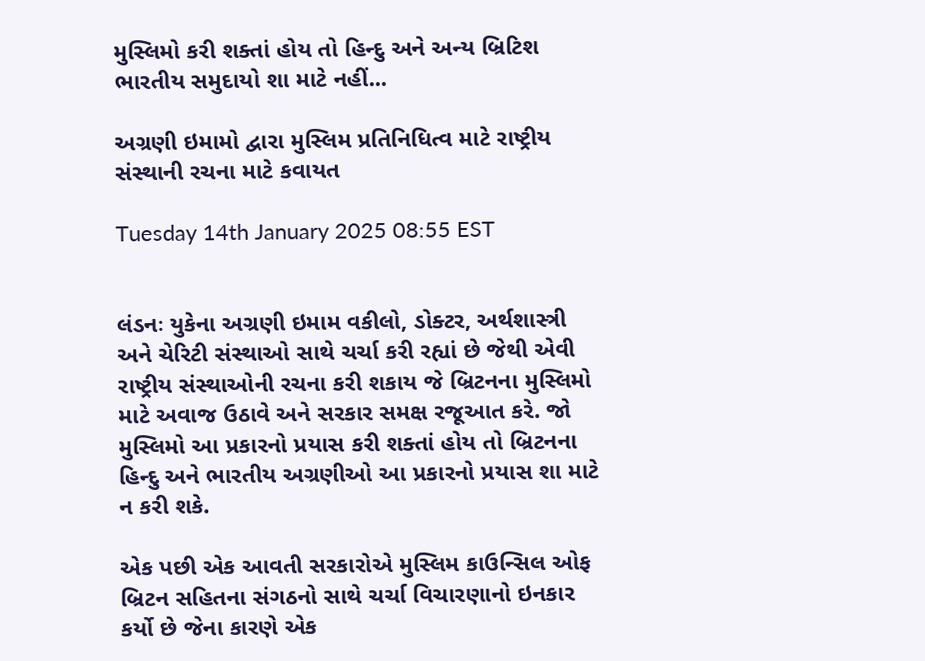મુસ્લિમો કરી શક્તાં હોય તો હિન્દુ અને અન્ય બ્રિટિશ ભારતીય સમુદાયો શા માટે નહીં...

અગ્રણી ઇમામો દ્વારા મુસ્લિમ પ્રતિનિધિત્વ માટે રાષ્ટ્રીય સંસ્થાની રચના માટે કવાયત

Tuesday 14th January 2025 08:55 EST


લંડનઃ યુકેના અગ્રણી ઇમામ વકીલો, ડોક્ટર, અર્થશાસ્ત્રી અને ચેરિટી સંસ્થાઓ સાથે ચર્ચા કરી રહ્યાં છે જેથી એવી રાષ્ટ્રીય સંસ્થાઓની રચના કરી શકાય જે બ્રિટનના મુસ્લિમો માટે અવાજ ઉઠાવે અને સરકાર સમક્ષ રજૂઆત કરે. જો મુસ્લિમો આ પ્રકારનો પ્રયાસ કરી શક્તાં હોય તો બ્રિટનના હિન્દુ અને ભારતીય અગ્રણીઓ આ પ્રકારનો પ્રયાસ શા માટે ન કરી શકે.

એક પછી એક આવતી સરકારોએ મુસ્લિમ કાઉન્સિલ ઓફ બ્રિટન સહિતના સંગઠનો સાથે ચર્ચા વિચારણાનો ઇનકાર કર્યો છે જેના કારણે એક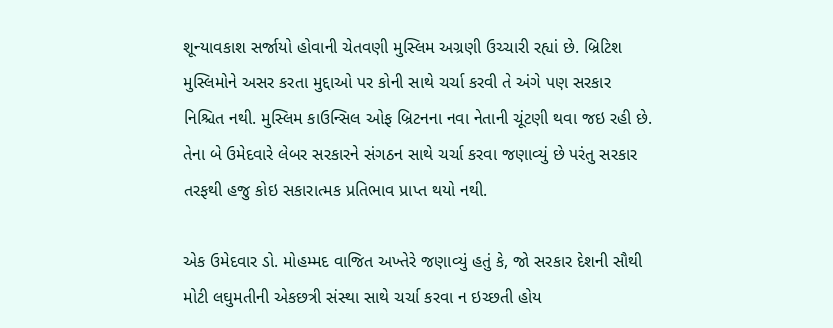શૂન્યાવકાશ સર્જાયો હોવાની ચેતવણી મુસ્લિમ અગ્રણી ઉચ્ચારી રહ્યાં છે. બ્રિટિશ મુસ્લિમોને અસર કરતા મુદ્દાઓ પર કોની સાથે ચર્ચા કરવી તે અંગે પણ સરકાર નિશ્ચિત નથી. મુસ્લિમ કાઉન્સિલ ઓફ બ્રિટનના નવા નેતાની ચૂંટણી થવા જઇ રહી છે. તેના બે ઉમેદવારે લેબર સરકારને સંગઠન સાથે ચર્ચા કરવા જણાવ્યું છે પરંતુ સરકાર તરફથી હજુ કોઇ સકારાત્મક પ્રતિભાવ પ્રાપ્ત થયો નથી.

એક ઉમેદવાર ડો. મોહમ્મદ વાજિત અખ્તેરે જણાવ્યું હતું કે, જો સરકાર દેશની સૌથી મોટી લઘુમતીની એકછત્રી સંસ્થા સાથે ચર્ચા કરવા ન ઇચ્છતી હોય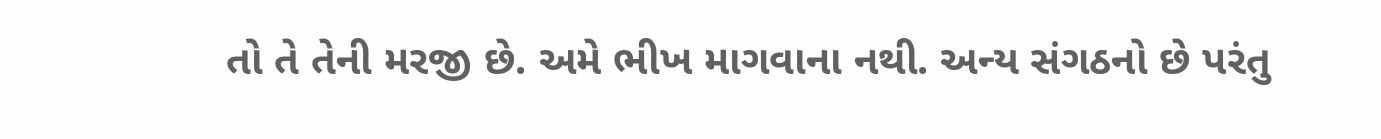તો તે તેની મરજી છે. અમે ભીખ માગવાના નથી. અન્ય સંગઠનો છે પરંતુ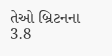તેઓ બ્રિટનના 3.8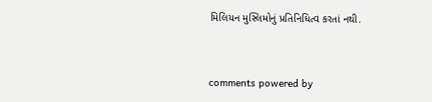મિલિયન મુસ્લિમોનું પ્રતિનિધિત્વ કરતાં નથી.


comments powered by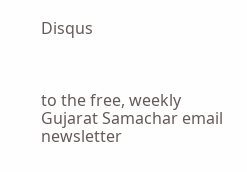Disqus



to the free, weekly Gujarat Samachar email newsletter